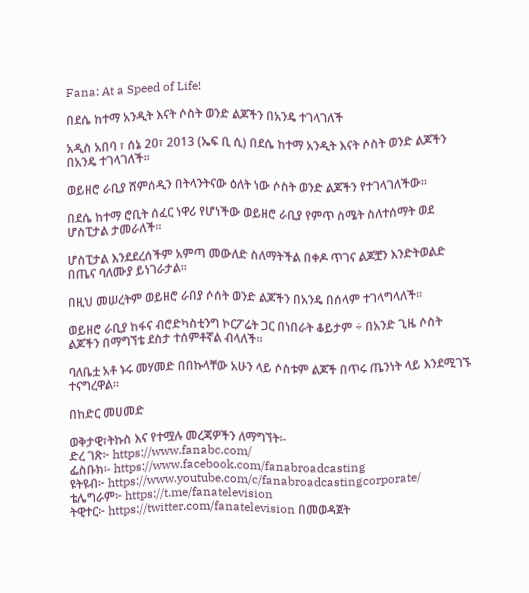Fana: At a Speed of Life!

በደሴ ከተማ አንዲት እናት ሶስት ወንድ ልጆችን በአንዴ ተገላገለች

አዲስ አበባ ፣ ሰኔ 20፣ 2013 (ኤፍ ቢ ሲ) በደሴ ከተማ አንዲት እናት ሶስት ወንድ ልጆችን በአንዴ ተገላገለች።

ወይዘሮ ራቢያ ሸምሰዲን በትላንትናው ዕለት ነው ሶስት ወንድ ልጆችን የተገላገለችው።

በደሴ ከተማ ሮቢት ሰፈር ነዋሪ የሆነችው ወይዘሮ ራቢያ የምጥ ስሜት ስለተሰማት ወደ ሆስፒታል ታመራለች፡፡

ሆስፒታል እንደደረሰችም አምጣ መውለድ ስለማትችል በቀዶ ጥገና ልጆቿን እንድትወልድ በጤና ባለሙያ ይነገራታል፡፡

በዚህ መሠረትም ወይዘሮ ራበያ ሶሰት ወንድ ልጆችን በአንዴ በሰላም ተገላግላለች።

ወይዘሮ ራቢያ ከፋና ብሮድካስቲንግ ኮርፖሬት ጋር በነበራት ቆይታም ÷ በአንድ ጊዜ ሶስት ልጆችን በማግኘቴ ደስታ ተሰምቶኛል ብላለች።

ባለቤቷ አቶ ኑሩ መሃመድ በበኩላቸው አሁን ላይ ሶስቱም ልጆች በጥሩ ጤንነት ላይ እንደሚገኙ ተናግረዋል።

በከድር መሀመድ

ወቅታዊ፣ትኩስ እና የተሟሉ መረጃዎችን ለማግኘት፡-
ድረ ገጽ፦ https://www.fanabc.com/
ፌስቡክ፡- https://www.facebook.com/fanabroadcasting
ዩትዩብ፦ https://www.youtube.com/c/fanabroadcastingcorporate/
ቴሌግራም፦ https://t.me/fanatelevision
ትዊተር፦ https://twitter.com/fanatelevision በመወዳጀት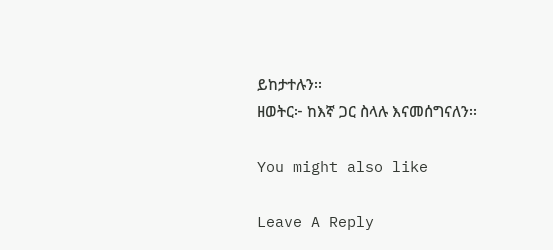ይከታተሉን፡፡
ዘወትር፦ ከእኛ ጋር ስላሉ እናመሰግናለን፡፡

You might also like

Leave A Reply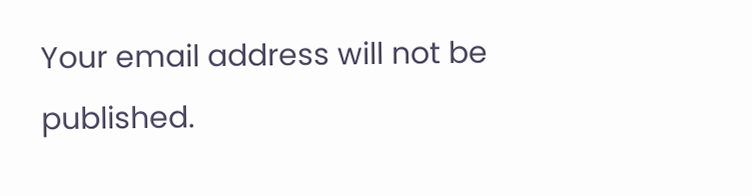Your email address will not be published.